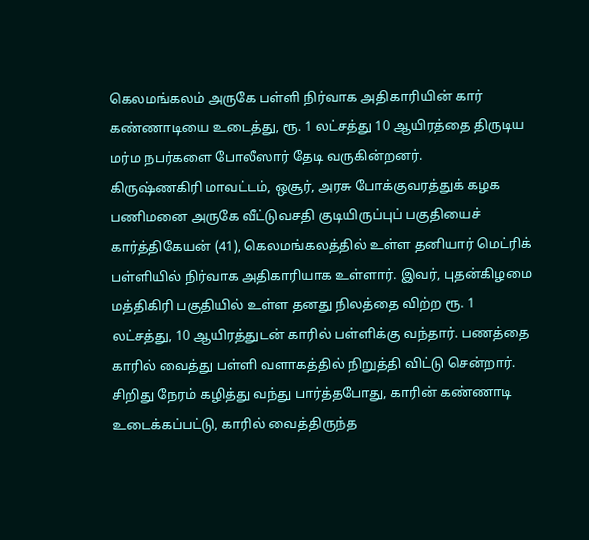கெலமங்கலம் அருகே பள்ளி நிர்வாக அதிகாரியின் கார் கண்ணாடியை உடைத்து, ரூ. 1 லட்சத்து 10 ஆயிரத்தை திருடிய மர்ம நபர்களை போலீஸார் தேடி வருகின்றனர்.
கிருஷ்ணகிரி மாவட்டம், ஒசூர், அரசு போக்குவரத்துக் கழக பணிமனை அருகே வீட்டுவசதி குடியிருப்புப் பகுதியைச் கார்த்திகேயன் (41), கெலமங்கலத்தில் உள்ள தனியார் மெட்ரிக் பள்ளியில் நிர்வாக அதிகாரியாக உள்ளார். இவர், புதன்கிழமை மத்திகிரி பகுதியில் உள்ள தனது நிலத்தை விற்ற ரூ. 1 லட்சத்து, 10 ஆயிரத்துடன் காரில் பள்ளிக்கு வந்தார். பணத்தை காரில் வைத்து பள்ளி வளாகத்தில் நிறுத்தி விட்டு சென்றார். சிறிது நேரம் கழித்து வந்து பார்த்தபோது, காரின் கண்ணாடி உடைக்கப்பட்டு, காரில் வைத்திருந்த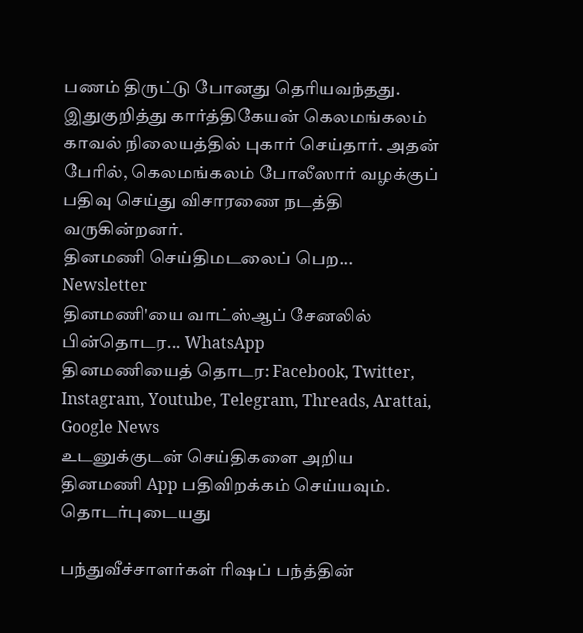பணம் திருட்டு போனது தெரியவந்தது.
இதுகுறித்து கார்த்திகேயன் கெலமங்கலம் காவல் நிலையத்தில் புகார் செய்தார். அதன் பேரில், கெலமங்கலம் போலீஸார் வழக்குப் பதிவு செய்து விசாரணை நடத்தி வருகின்றனர்.
தினமணி செய்திமடலைப் பெற... Newsletter
தினமணி'யை வாட்ஸ்ஆப் சேனலில் பின்தொடர... WhatsApp
தினமணியைத் தொடர: Facebook, Twitter, Instagram, Youtube, Telegram, Threads, Arattai, Google News
உடனுக்குடன் செய்திகளை அறிய தினமணி App பதிவிறக்கம் செய்யவும்.
தொடர்புடையது

பந்துவீச்சாளர்கள் ரிஷப் பந்த்தின்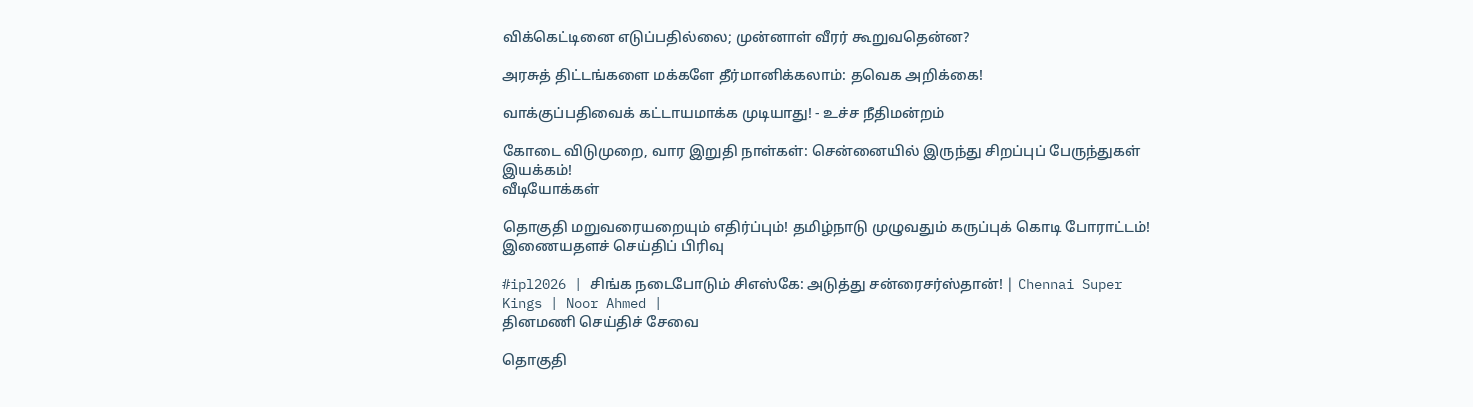விக்கெட்டினை எடுப்பதில்லை; முன்னாள் வீரர் கூறுவதென்ன?

அரசுத் திட்டங்களை மக்களே தீர்மானிக்கலாம்: தவெக அறிக்கை!

வாக்குப்பதிவைக் கட்டாயமாக்க முடியாது! - உச்ச நீதிமன்றம்

கோடை விடுமுறை, வார இறுதி நாள்கள்: சென்னையில் இருந்து சிறப்புப் பேருந்துகள் இயக்கம்!
வீடியோக்கள்

தொகுதி மறுவரையறையும் எதிர்ப்பும்! தமிழ்நாடு முழுவதும் கருப்புக் கொடி போராட்டம்!
இணையதளச் செய்திப் பிரிவு

#ipl2026 | சிங்க நடைபோடும் சிஎஸ்கே: அடுத்து சன்ரைசர்ஸ்தான்! | Chennai Super Kings | Noor Ahmed |
தினமணி செய்திச் சேவை

தொகுதி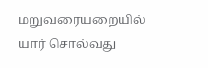மறுவரையறையில் யார் சொல்வது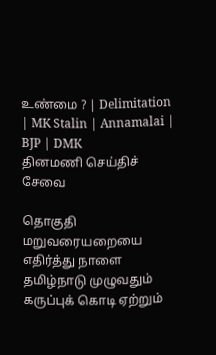உண்மை ? | Delimitation | MK Stalin | Annamalai | BJP | DMK
தினமணி செய்திச் சேவை

தொகுதி மறுவரையறையை எதிர்த்து நாளை தமிழ்நாடு முழுவதும் கருப்புக் கொடி ஏற்றும்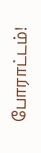போராட்டம்!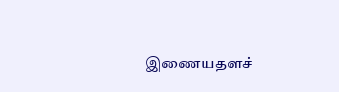இணையதளச்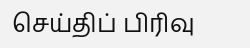செய்திப் பிரிவு